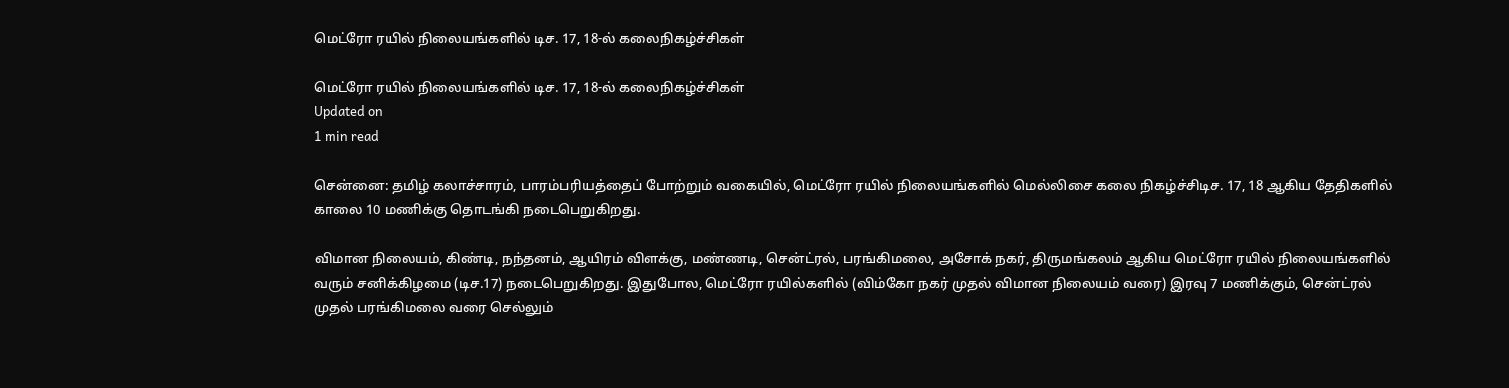மெட்ரோ ரயில் நிலையங்களில் டிச. 17, 18-ல் கலைநிகழ்ச்சிகள்

மெட்ரோ ரயில் நிலையங்களில் டிச. 17, 18-ல் கலைநிகழ்ச்சிகள்
Updated on
1 min read

சென்னை: தமிழ் கலாச்சாரம், பாரம்பரியத்தைப் போற்றும் வகையில், மெட்ரோ ரயில் நிலையங்களில் மெல்லிசை கலை நிகழ்ச்சிடிச. 17, 18 ஆகிய தேதிகளில் காலை 10 மணிக்கு தொடங்கி நடைபெறுகிறது.

விமான நிலையம், கிண்டி, நந்தனம், ஆயிரம் விளக்கு, மண்ணடி, சென்ட்ரல், பரங்கிமலை, அசோக் நகர், திருமங்கலம் ஆகிய மெட்ரோ ரயில் நிலையங்களில் வரும் சனிக்கிழமை (டிச.17) நடைபெறுகிறது. இதுபோல, மெட்ரோ ரயில்களில் (விம்கோ நகர் முதல் விமான நிலையம் வரை) இரவு 7 மணிக்கும், சென்ட்ரல் முதல் பரங்கிமலை வரை செல்லும்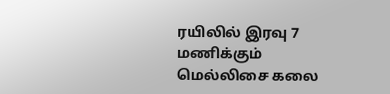ரயிலில் இரவு 7 மணிக்கும் மெல்லிசை கலை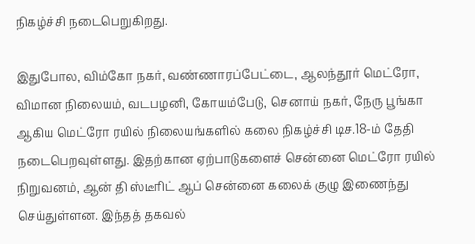நிகழ்ச்சி நடைபெறுகிறது.

இதுபோல, விம்கோ நகர், வண்ணாரப்பேட்டை, ஆலந்தூர் மெட்ரோ, விமான நிலையம், வடபழனி, கோயம்பேடு, செனாய் நகர், நேரு பூங்கா ஆகிய மெட்ரோ ரயில் நிலையங்களில் கலை நிகழ்ச்சி டிச.18-ம் தேதி நடைபெறவுள்ளது. இதற்கான ஏற்பாடுகளைச் சென்னை மெட்ரோ ரயில் நிறுவனம், ஆன் தி ஸ்டீரிட் ஆப் சென்னை கலைக் குழு இணைந்து செய்துள்ளன. இந்தத் தகவல்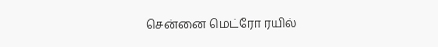சென்னை மெட்ரோ ரயில்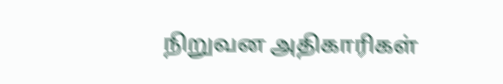நிறுவன அதிகாரிகள்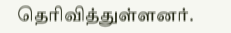தெரிவித்துள்ளனர்.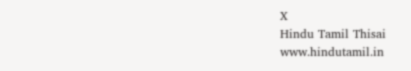X
Hindu Tamil Thisai
www.hindutamil.in